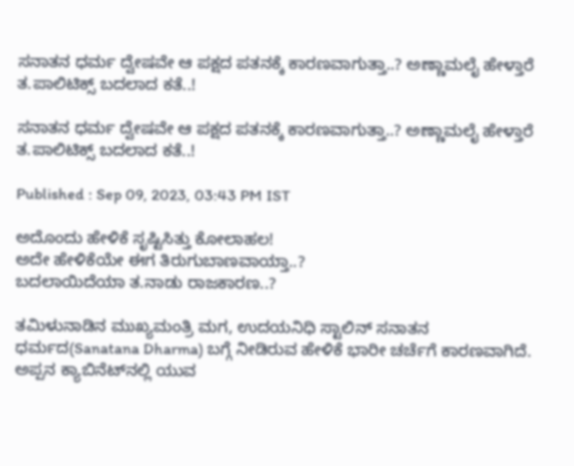ಸನಾತನ ಧರ್ಮ ದ್ವೇಷವೇ ಆ ಪಕ್ಷದ ಪತನಕ್ಕೆ ಕಾರಣವಾಗುತ್ತಾ..? ಅಣ್ಣಾಮಲೈ ಹೇಳ್ತಾರೆ ತ.ಪಾಲಿಟಿಕ್ಸ್ ಬದಲಾದ ಕತೆ..!

ಸನಾತನ ಧರ್ಮ ದ್ವೇಷವೇ ಆ ಪಕ್ಷದ ಪತನಕ್ಕೆ ಕಾರಣವಾಗುತ್ತಾ..? ಅಣ್ಣಾಮಲೈ ಹೇಳ್ತಾರೆ ತ.ಪಾಲಿಟಿಕ್ಸ್ ಬದಲಾದ ಕತೆ..!

Published : Sep 09, 2023, 03:43 PM IST

ಅದೊಂದು ಹೇಳಿಕೆ ಸೃಷ್ಟಿಸಿತ್ತು ಕೋಲಾಹಲ!
ಅದೇ ಹೇಳಿಕೆಯೇ ಈಗ ತಿರುಗುಬಾಣವಾಯ್ತಾ..?
ಬದಲಾಯಿದೆಯಾ ತ.ನಾಡು ರಾಜಕಾರಣ..?

ತಮಿಳುನಾಡಿನ ಮುಖ್ಯಮಂತ್ರಿ ಮಗ, ಉದಯನಿಧಿ ಸ್ಟಾಲಿನ್ ಸನಾತನ ಧರ್ಮದ(Sanatana Dharma) ಬಗ್ಗೆ ನೀಡಿರುವ ಹೇಳಿಕೆ ಭಾರೀ ಚರ್ಚೆಗೆ ಕಾರಣವಾಗಿದೆ. ಅಪ್ಪನ ಕ್ಯಾಬಿನೆಟ್‌ನಲ್ಲಿ ಯುವ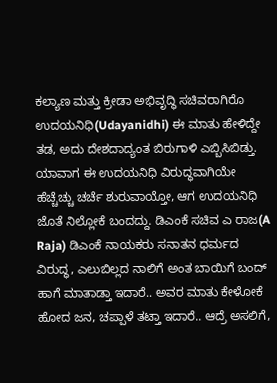ಕಲ್ಯಾಣ ಮತ್ತು ಕ್ರೀಡಾ ಅಭಿವೃದ್ಧಿ ಸಚಿವರಾಗಿರೊ ಉದಯನಿಧಿ(Udayanidhi) ಈ ಮಾತು ಹೇಳಿದ್ದೇ ತಡ, ಅದು ದೇಶದಾದ್ಯಂತ ಬಿರುಗಾಳಿ ಎಬ್ಬಿಸಿಬಿಡ್ತು. ಯಾವಾಗ ಈ ಉದಯನಿಧಿ ವಿರುದ್ಧವಾಗಿಯೇ ಹೆಚ್ಚೆಚ್ಚು ಚರ್ಚೆ ಶುರುವಾಯ್ತೋ, ಆಗ ಉದಯನಿಧಿ ಜೊತೆ ನಿಲ್ಲೋಕೆ ಬಂದದ್ದು. ಡಿಎಂಕೆ ಸಚಿವ ಎ ರಾಜ(A Raja) ಡಿಎಂಕೆ ನಾಯಕರು ಸನಾತನ ಧರ್ಮದ ವಿರುದ್ಧ, ಎಲುಬಿಲ್ಲದ ನಾಲಿಗೆ ಅಂತ ಬಾಯಿಗೆ ಬಂದ್ ಹಾಗೆ ಮಾತಾಡ್ತಾ ಇದಾರೆ.. ಅವರ ಮಾತು ಕೇಳೋಕೆ ಹೋದ ಜನ, ಚಪ್ಪಾಳೆ ತಟ್ತಾ ಇದಾರೆ.. ಆದ್ರೆ ಅಸಲಿಗೆ,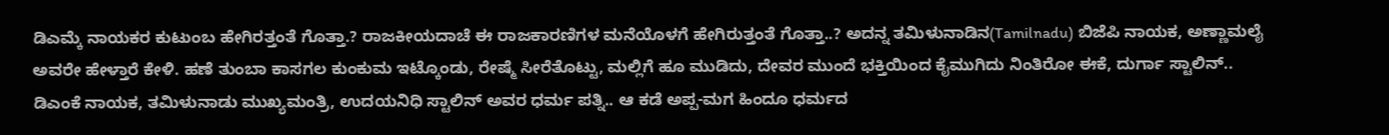ಡಿಎಮ್ಕೆ ನಾಯಕರ ಕುಟುಂಬ ಹೇಗಿರತ್ತಂತೆ ಗೊತ್ತಾ.? ರಾಜಕೀಯದಾಚೆ ಈ ರಾಜಕಾರಣಿಗಳ ಮನೆಯೊಳಗೆ ಹೇಗಿರುತ್ತಂತೆ ಗೊತ್ತಾ..? ಅದನ್ನ ತಮಿಳುನಾಡಿನ(Tamilnadu) ಬಿಜೆಪಿ ನಾಯಕ, ಅಣ್ಣಾಮಲೈ ಅವರೇ ಹೇಳ್ತಾರೆ ಕೇಳಿ. ಹಣೆ ತುಂಬಾ ಕಾಸಗಲ ಕುಂಕುಮ ಇಟ್ಕೊಂಡು, ರೇಷ್ಮೆ ಸೀರೆತೊಟ್ಟು, ಮಲ್ಲಿಗೆ ಹೂ ಮುಡಿದು, ದೇವರ ಮುಂದೆ ಭಕ್ತಿಯಿಂದ ಕೈಮುಗಿದು ನಿಂತಿರೋ ಈಕೆ, ದುರ್ಗಾ ಸ್ಟಾಲಿನ್.. ಡಿಎಂಕೆ ನಾಯಕ, ತಮಿಳುನಾಡು ಮುಖ್ಯಮಂತ್ರಿ, ಉದಯನಿಧಿ ಸ್ಟಾಲಿನ್ ಅವರ ಧರ್ಮ ಪತ್ನಿ.. ಆ ಕಡೆ ಅಪ್ಪ-ಮಗ ಹಿಂದೂ ಧರ್ಮದ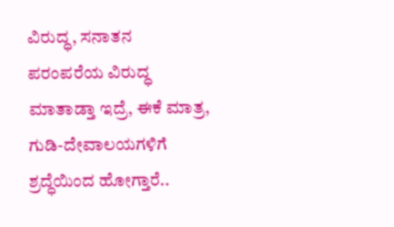ವಿರುದ್ಧ, ಸನಾತನ ಪರಂಪರೆಯ ವಿರುದ್ಧ ಮಾತಾಡ್ತಾ ಇದ್ರೆ, ಈಕೆ ಮಾತ್ರ, ಗುಡಿ-ದೇವಾಲಯಗಳಿಗೆ ಶ್ರದ್ಧೆಯಿಂದ ಹೋಗ್ತಾರೆ..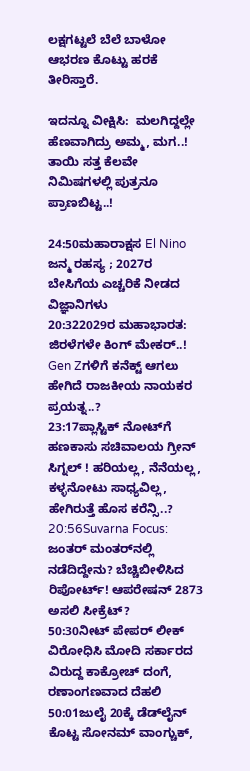ಲಕ್ಷಗಟ್ಟಲೆ ಬೆಲೆ ಬಾಳೋ ಆಭರಣ ಕೊಟ್ಟು ಹರಕೆ ತೀರಿಸ್ತಾರೆ.

ಇದನ್ನೂ ವೀಕ್ಷಿಸಿ:  ಮಲಗಿದ್ದಲ್ಲೇ ಹೆಣವಾಗಿದ್ರು ಅಮ್ಮ, ಮಗ..! ತಾಯಿ ಸತ್ತ ಕೆಲವೇ ನಿಮಿಷಗಳಲ್ಲಿ ಪುತ್ರನೂ ಪ್ರಾಣಬಿಟ್ಟ..!

24:50ಮಹಾರಾಕ್ಷಸ El Nino ಜನ್ಮ ರಹಸ್ಯ ; 2027ರ ಬೇಸಿಗೆಯ ಎಚ್ಚರಿಕೆ ನೀಡದ ವಿಜ್ಞಾನಿಗಳು
20:322029ರ ಮಹಾಭಾರತ: ಜಿರಳೆಗಳೇ ಕಿಂಗ್ ಮೇಕರ್..! Gen Zಗಳಿಗೆ ಕನೆಕ್ಟ್ ಆಗಲು ಹೇಗಿದೆ ರಾಜಕೀಯ ನಾಯಕರ ಪ್ರಯತ್ನ..?
23:17ಪ್ಲಾಸ್ಟಿಕ್ ನೋಟ್‌ಗೆ ಹಣಕಾಸು ಸಚಿವಾಲಯ ಗ್ರೀನ್ ಸಿಗ್ನಲ್ ! ಹರಿಯಲ್ಲ, ನೆನೆಯಲ್ಲ, ಕಳ್ಳನೋಟು ಸಾಧ್ಯವಿಲ್ಲ, ಹೇಗಿರುತ್ತೆ ಹೊಸ ಕರೆನ್ಸಿ..?
20:56Suvarna Focus: ಜಂತರ್ ಮಂತರ್‌ನಲ್ಲಿ ನಡೆದಿದ್ದೇನು? ಬೆಚ್ಚಿಬೀಳಿಸಿದ ರಿಪೋರ್ಟ್! ಆಪರೇಷನ್ 2873 ಅಸಲಿ ಸೀಕ್ರೆಟ್?
50:30ನೀಟ್ ಪೇಪರ್ ಲೀಕ್ ವಿರೋಧಿಸಿ ಮೋದಿ ಸರ್ಕಾರದ ವಿರುದ್ದ ಕಾಕ್ರೋಚ್ ದಂಗೆ, ರಣಾಂಗಣವಾದ ದೆಹಲಿ
50:01ಜುಲೈ 20ಕ್ಕೆ ಡೆಡ್‌ಲೈನ್ ಕೊಟ್ಟ ಸೋನಮ್ ವಾಂಗ್ಚುಕ್,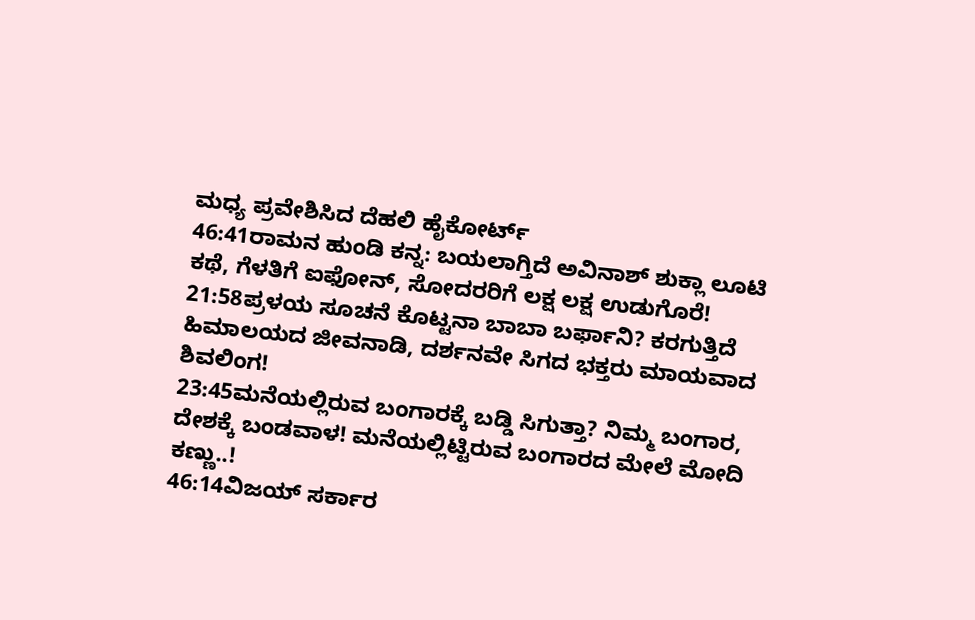ಮಧ್ಯ ಪ್ರವೇಶಿಸಿದ ದೆಹಲಿ ಹೈಕೋರ್ಟ್
46:41ರಾಮನ ಹುಂಡಿ ಕನ್ನ: ಬಯಲಾಗ್ತಿದೆ ಅವಿನಾಶ್ ಶುಕ್ಲಾ ಲೂಟಿ ಕಥೆ, ಗೆಳತಿಗೆ ಐಫೋನ್, ಸೋದರರಿಗೆ ಲಕ್ಷ ಲಕ್ಷ ಉಡುಗೊರೆ!
21:58ಪ್ರಳಯ ಸೂಚನೆ ಕೊಟ್ಟನಾ ಬಾಬಾ ಬರ್ಫಾನಿ? ಕರಗುತ್ತಿದೆ ಹಿಮಾಲಯದ ಜೀವನಾಡಿ, ದರ್ಶನವೇ ಸಿಗದ ಭಕ್ತರು ಮಾಯವಾದ ಶಿವಲಿಂಗ!
23:45ಮನೆಯಲ್ಲಿರುವ ಬಂಗಾರಕ್ಕೆ ಬಡ್ಡಿ ಸಿಗುತ್ತಾ? ನಿಮ್ಮ ಬಂಗಾರ, ದೇಶಕ್ಕೆ ಬಂಡವಾಳ! ಮನೆಯಲ್ಲಿಟ್ಟಿರುವ ಬಂಗಾರದ ಮೇಲೆ ಮೋದಿ ಕಣ್ಣು..!
46:14ವಿಜಯ್ ಸರ್ಕಾರ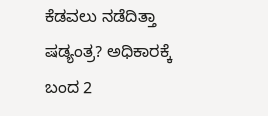ಕೆಡವಲು ನಡೆದಿತ್ತಾ ಷಡ್ಯಂತ್ರ? ಅಧಿಕಾರಕ್ಕೆ ಬಂದ 2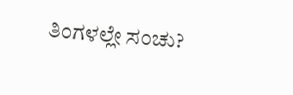ತಿಂಗಳಲ್ಲೇ ಸಂಚು?